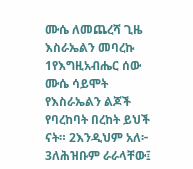ሙሴ ለመጨረሻ ጊዜ እስራኤልን መባረኩ
1የእግዚአብሔር ሰው ሙሴ ሳይሞት የእስራኤልን ልጆች የባረከባት በረከት ይህች ናት። 2እንዲህም አለ፦ 3ለሕዝቡም ራራላቸው፤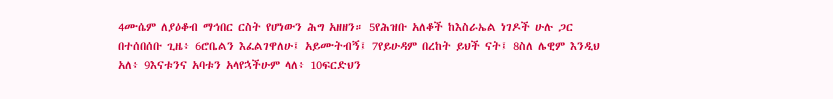4ሙሴም ለያዕቆብ ማኅበር ርስት የሆነውን ሕግ አዘዘን። 5የሕዝቡ አለቆች ከእስራኤል ነገዶች ሁሉ ጋር በተሰበሰቡ ጊዜ፥ 6ሮቤልን እፈልገዋለሁ፤ አይሙትብኝ፤ 7የይሁዳም በረከት ይህች ናት፤ 8ስለ ሌዊም እንዲህ አለ፥ 9እናቱንና አባቱን አላየኋችሁም ላለ፥ 10ፍርድህን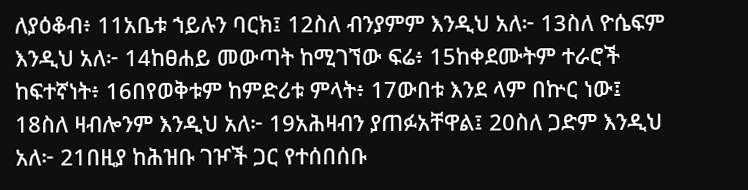ለያዕቆብ፥ 11አቤቱ ኀይሉን ባርክ፤ 12ስለ ብንያምም እንዲህ አለ፦ 13ስለ ዮሴፍም እንዲህ አለ፦ 14ከፀሐይ መውጣት ከሚገኘው ፍሬ፥ 15ከቀደሙትም ተራሮች ከፍተኛነት፥ 16በየወቅቱም ከምድሪቱ ምላት፥ 17ውበቱ እንደ ላም በኵር ነው፤ 18ስለ ዛብሎንም እንዲህ አለ፦ 19አሕዛብን ያጠፉአቸዋል፤ 20ስለ ጋድም እንዲህ አለ፦ 21በዚያ ከሕዝቡ ገዦች ጋር የተሰበሰቡ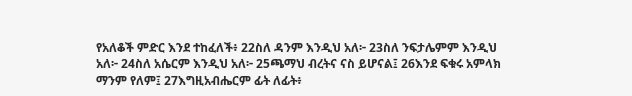የአለቆች ምድር እንደ ተከፈለች፥ 22ስለ ዳንም እንዲህ አለ፦ 23ስለ ንፍታሌምም እንዲህ አለ፦ 24ስለ አሴርም እንዲህ አለ፦ 25ጫማህ ብረትና ናስ ይሆናል፤ 26እንደ ፍቁሩ አምላክ ማንም የለም፤ 27እግዚአብሔርም ፊት ለፊት፥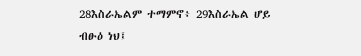28እስራኤልም ተማምኖ፥ 29እስራኤል ሆይ ብፁዕ ነህ፤